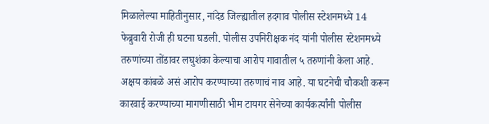मिळालेल्या माहितीनुसार, नांदेड जिल्ह्यातील हदगाव पोलीस स्टेशनमध्ये 14 फेब्रुवारी रोजी ही घटना घडली. पोलीस उपनिरीक्षक नंद यांनी पोलीस स्टेशनमध्ये तरुणांच्या तोंडावर लघुशंका केल्याचा आरोप गावातील ५ तरुणांनी केला आहे. अक्षय कांबळे असं आरोप करण्याच्या तरुणाचं नाव आहे. या घटनेची चौकशी करून कारवाई करण्याच्या मागणीसाठी भीम टायगर सेनेच्या कार्यकर्त्यांनी पोलीस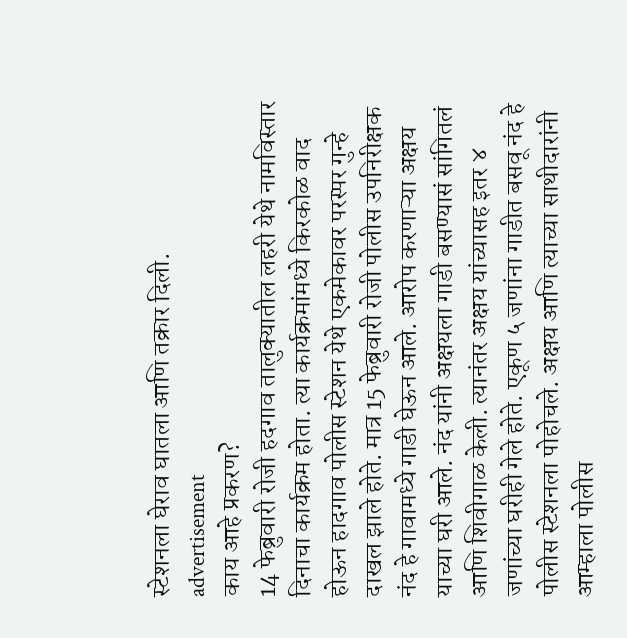स्टेशनला घेराव घातला आणि तक्रार दिली.
advertisement
काय आहे प्रकरण?
14 फेब्रुवारी रोजी हदगाव तालुक्यातील लहरी येथे नामविस्तार दिनाचा कार्यक्रम होता. त्या कार्यक्रमांमध्ये किरकोळ वाद होऊन हादगाव पोलीस स्टेशन येथे एकमेकावर परस्पर गुन्हे दाखल झाले होते. मात्र 15 फेब्रुवारी रोजी पोलीस उपनिरीक्षक नंद हे गावामध्ये गाडी घेऊन आले. आरोप करणाऱ्या अक्षय याच्या घरी आले. नंद यांनी अक्षयला गाडी बसण्यासं सांगितलं आणि शिवीगाळ केली. त्यानंतर अक्षय यांच्यासह इतर ४ जणांच्या घरीही गेले होते. एकूण ५ जणांना गाडीत बसवू नंद हे पोलीस स्टेशनला पोहोचले. अक्षय आणि त्याच्या साथीदारांनी आम्हाला पोलीस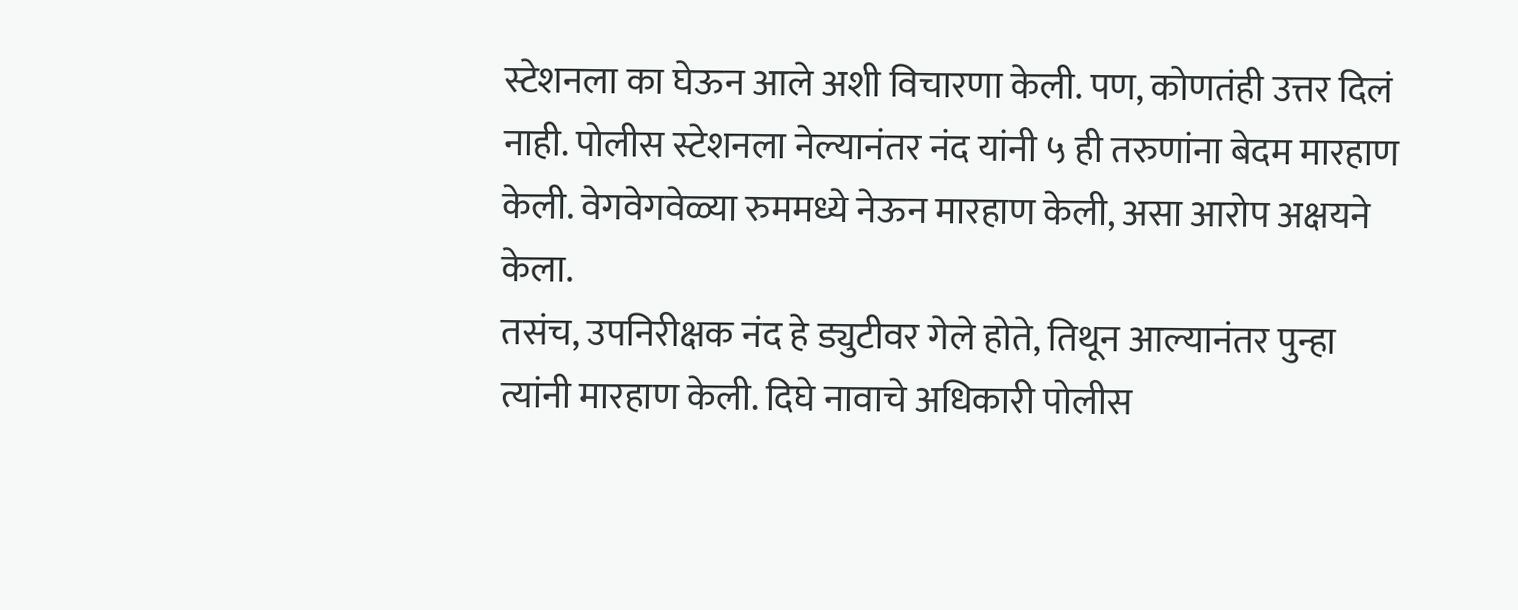स्टेशनला का घेऊन आले अशी विचारणा केली. पण, कोणतंही उत्तर दिलं नाही. पोलीस स्टेशनला नेल्यानंतर नंद यांनी ५ ही तरुणांना बेदम मारहाण केली. वेगवेगवेळ्या रुममध्ये नेऊन मारहाण केली, असा आरोप अक्षयने केला.
तसंच, उपनिरीक्षक नंद हे ड्युटीवर गेले होते, तिथून आल्यानंतर पुन्हा त्यांनी मारहाण केली. दिघे नावाचे अधिकारी पोलीस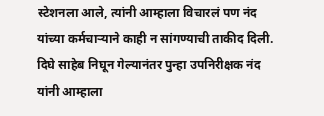स्टेशनला आले, त्यांनी आम्हाला विचारलं पण नंद यांच्या कर्मचाऱ्याने काही न सांगण्याची ताकीद दिली. दिघे साहेब निघून गेल्यानंतर पुन्हा उपनिरीक्षक नंद यांनी आम्हाला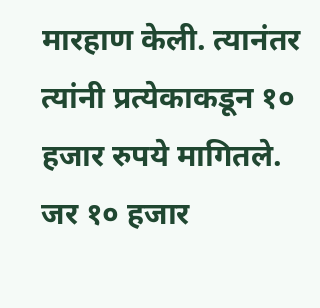मारहाण केली. त्यानंतर त्यांनी प्रत्येकाकडून १० हजार रुपये मागितले. जर १० हजार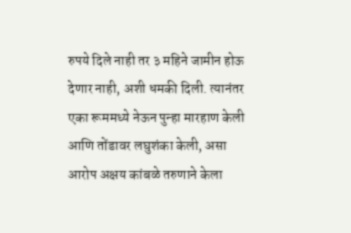रुपये दिले नाही तर ३ महिने जामीन होऊ देणार नाही, अशी धमकी दिली. त्यानंतर एका रूममध्ये नेऊन पुन्हा मारहाण केली आणि तोंडावर लघुशंका केली, असा आरोप अक्षय कांबळे तरुणाने केला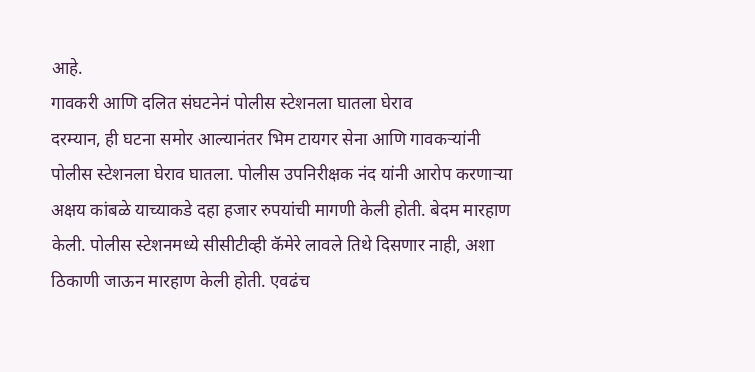आहे.
गावकरी आणि दलित संघटनेनं पोलीस स्टेशनला घातला घेराव
दरम्यान, ही घटना समोर आल्यानंतर भिम टायगर सेना आणि गावकऱ्यांनी पोलीस स्टेशनला घेराव घातला. पोलीस उपनिरीक्षक नंद यांनी आरोप करणाऱ्या अक्षय कांबळे याच्याकडे दहा हजार रुपयांची मागणी केली होती. बेदम मारहाण केली. पोलीस स्टेशनमध्ये सीसीटीव्ही कॅमेरे लावले तिथे दिसणार नाही, अशा ठिकाणी जाऊन मारहाण केली होती. एवढंच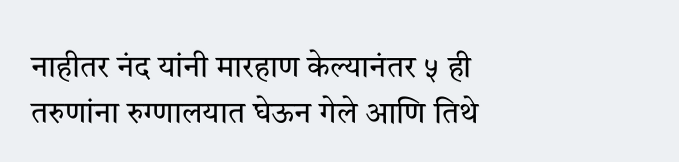नाहीतर नंद यांनी मारहाण केल्यानंतर ५ ही तरुणांना रुग्णालयात घेऊन गेले आणि तिथे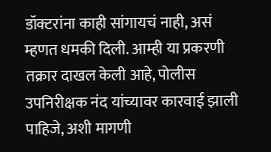डॉक्टरांना काही सांगायचं नाही, असं म्हणत धमकी दिली. आम्ही या प्रकरणी तक्रार दाखल केली आहे, पोलीस उपनिरीक्षक नंद यांच्यावर कारवाई झाली पाहिजे, अशी मागणी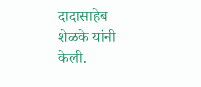दादासाहेब शेळके यांनी केली.